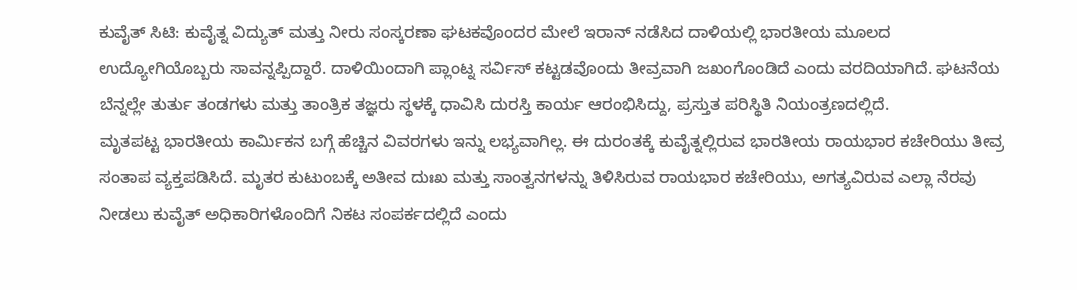ಕುವೈತ್ ಸಿಟಿ: ಕುವೈತ್ನ ವಿದ್ಯುತ್ ಮತ್ತು ನೀರು ಸಂಸ್ಕರಣಾ ಘಟಕವೊಂದರ ಮೇಲೆ ಇರಾನ್ ನಡೆಸಿದ ದಾಳಿಯಲ್ಲಿ ಭಾರತೀಯ ಮೂಲದ ಉದ್ಯೋಗಿಯೊಬ್ಬರು ಸಾವನ್ನಪ್ಪಿದ್ದಾರೆ. ದಾಳಿಯಿಂದಾಗಿ ಪ್ಲಾಂಟ್ನ ಸರ್ವಿಸ್ ಕಟ್ಟಡವೊಂದು ತೀವ್ರವಾಗಿ ಜಖಂಗೊಂಡಿದೆ ಎಂದು ವರದಿಯಾಗಿದೆ. ಘಟನೆಯ ಬೆನ್ನಲ್ಲೇ ತುರ್ತು ತಂಡಗಳು ಮತ್ತು ತಾಂತ್ರಿಕ ತಜ್ಞರು ಸ್ಥಳಕ್ಕೆ ಧಾವಿಸಿ ದುರಸ್ತಿ ಕಾರ್ಯ ಆರಂಭಿಸಿದ್ದು, ಪ್ರಸ್ತುತ ಪರಿಸ್ಥಿತಿ ನಿಯಂತ್ರಣದಲ್ಲಿದೆ.
ಮೃತಪಟ್ಟ ಭಾರತೀಯ ಕಾರ್ಮಿಕನ ಬಗ್ಗೆ ಹೆಚ್ಚಿನ ವಿವರಗಳು ಇನ್ನು ಲಭ್ಯವಾಗಿಲ್ಲ. ಈ ದುರಂತಕ್ಕೆ ಕುವೈತ್ನಲ್ಲಿರುವ ಭಾರತೀಯ ರಾಯಭಾರ ಕಚೇರಿಯು ತೀವ್ರ ಸಂತಾಪ ವ್ಯಕ್ತಪಡಿಸಿದೆ. ಮೃತರ ಕುಟುಂಬಕ್ಕೆ ಅತೀವ ದುಃಖ ಮತ್ತು ಸಾಂತ್ವನಗಳನ್ನು ತಿಳಿಸಿರುವ ರಾಯಭಾರ ಕಚೇರಿಯು, ಅಗತ್ಯವಿರುವ ಎಲ್ಲಾ ನೆರವು ನೀಡಲು ಕುವೈತ್ ಅಧಿಕಾರಿಗಳೊಂದಿಗೆ ನಿಕಟ ಸಂಪರ್ಕದಲ್ಲಿದೆ ಎಂದು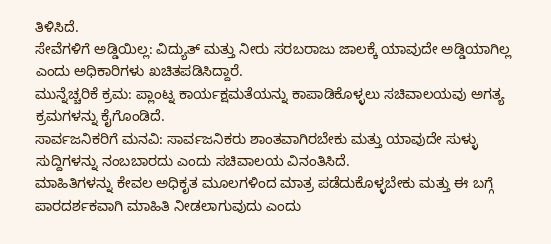ತಿಳಿಸಿದೆ.
ಸೇವೆಗಳಿಗೆ ಅಡ್ಡಿಯಿಲ್ಲ: ವಿದ್ಯುತ್ ಮತ್ತು ನೀರು ಸರಬರಾಜು ಜಾಲಕ್ಕೆ ಯಾವುದೇ ಅಡ್ಡಿಯಾಗಿಲ್ಲ ಎಂದು ಅಧಿಕಾರಿಗಳು ಖಚಿತಪಡಿಸಿದ್ದಾರೆ.
ಮುನ್ನೆಚ್ಚರಿಕೆ ಕ್ರಮ: ಪ್ಲಾಂಟ್ನ ಕಾರ್ಯಕ್ಷಮತೆಯನ್ನು ಕಾಪಾಡಿಕೊಳ್ಳಲು ಸಚಿವಾಲಯವು ಅಗತ್ಯ ಕ್ರಮಗಳನ್ನು ಕೈಗೊಂಡಿದೆ.
ಸಾರ್ವಜನಿಕರಿಗೆ ಮನವಿ: ಸಾರ್ವಜನಿಕರು ಶಾಂತವಾಗಿರಬೇಕು ಮತ್ತು ಯಾವುದೇ ಸುಳ್ಳು ಸುದ್ದಿಗಳನ್ನು ನಂಬಬಾರದು ಎಂದು ಸಚಿವಾಲಯ ವಿನಂತಿಸಿದೆ.
ಮಾಹಿತಿಗಳನ್ನು ಕೇವಲ ಅಧಿಕೃತ ಮೂಲಗಳಿಂದ ಮಾತ್ರ ಪಡೆದುಕೊಳ್ಳಬೇಕು ಮತ್ತು ಈ ಬಗ್ಗೆ ಪಾರದರ್ಶಕವಾಗಿ ಮಾಹಿತಿ ನೀಡಲಾಗುವುದು ಎಂದು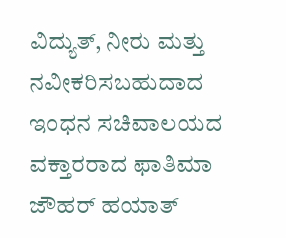ವಿದ್ಯುತ್, ನೀರು ಮತ್ತು ನವೀಕರಿಸಬಹುದಾದ ಇಂಧನ ಸಚಿವಾಲಯದ ವಕ್ತಾರರಾದ ಫಾತಿಮಾ ಜೌಹರ್ ಹಯಾತ್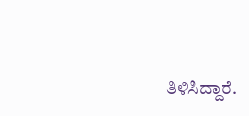ತಿಳಿಸಿದ್ದಾರೆ.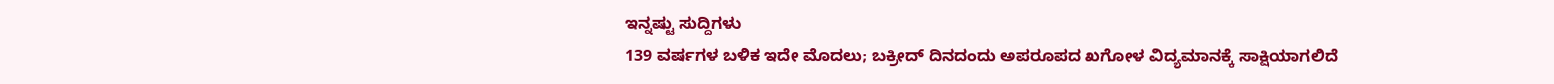ಇನ್ನಷ್ಟು ಸುದ್ದಿಗಳು
139 ವರ್ಷಗಳ ಬಳಿಕ ಇದೇ ಮೊದಲು; ಬಕ್ರೀದ್ ದಿನದಂದು ಅಪರೂಪದ ಖಗೋಳ ವಿದ್ಯಮಾನಕ್ಕೆ ಸಾಕ್ಷಿಯಾಗಲಿದೆ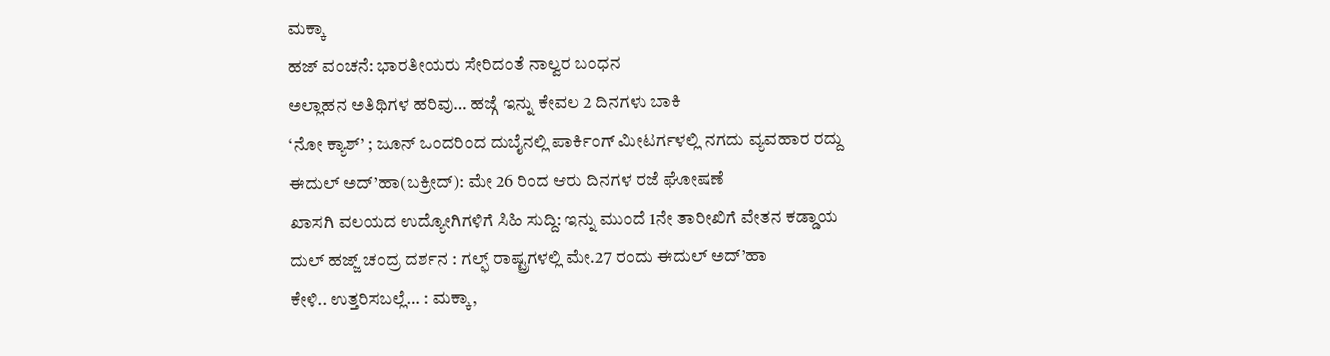ಮಕ್ಕಾ
ಹಜ್ ವಂಚನೆ: ಭಾರತೀಯರು ಸೇರಿದಂತೆ ನಾಲ್ವರ ಬಂಧನ
ಅಲ್ಲಾಹನ ಅತಿಥಿಗಳ ಹರಿವು… ಹಜ್ಗೆ ಇನ್ನು ಕೇವಲ 2 ದಿನಗಳು ಬಾಕಿ
‘ನೋ ಕ್ಯಾಶ್’ ; ಜೂನ್ ಒಂದರಿಂದ ದುಬೈನಲ್ಲಿ ಪಾರ್ಕಿಂಗ್ ಮೀಟರ್ಗಳಲ್ಲಿ ನಗದು ವ್ಯವಹಾರ ರದ್ದು
ಈದುಲ್ ಅದ್’ಹಾ(ಬಕ್ರೀದ್): ಮೇ 26 ರಿಂದ ಆರು ದಿನಗಳ ರಜೆ ಘೋಷಣೆ
ಖಾಸಗಿ ವಲಯದ ಉದ್ಯೋಗಿಗಳಿಗೆ ಸಿಹಿ ಸುದ್ದಿ: ಇನ್ನು ಮುಂದೆ 1ನೇ ತಾರೀಖಿಗೆ ವೇತನ ಕಡ್ಡಾಯ
ದುಲ್ ಹಜ್ಜ್ ಚಂದ್ರ ದರ್ಶನ : ಗಲ್ಫ್ ರಾಷ್ಟ್ರಗಳಲ್ಲಿ ಮೇ.27 ರಂದು ಈದುಲ್ ಅದ್’ಹಾ
ಕೇಳಿ.. ಉತ್ತರಿಸಬಲ್ಲೆ… : ಮಕ್ಕಾ,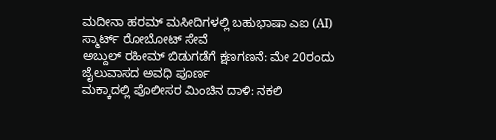ಮದೀನಾ ಹರಮ್ ಮಸೀದಿಗಳಲ್ಲಿ ಬಹುಭಾಷಾ ಎಐ (AI) ಸ್ಮಾರ್ಟ್ ರೋಬೋಟ್ ಸೇವೆ
ಅಬ್ದುಲ್ ರಹೀಮ್ ಬಿಡುಗಡೆಗೆ ಕ್ಷಣಗಣನೆ: ಮೇ 20ರಂದು ಜೈಲುವಾಸದ ಅವಧಿ ಪೂರ್ಣ
ಮಕ್ಕಾದಲ್ಲಿ ಪೊಲೀಸರ ಮಿಂಚಿನ ದಾಳಿ: ನಕಲಿ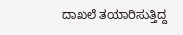ದಾಖಲೆ ತಯಾರಿಸುತ್ತಿದ್ದ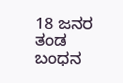18 ಜನರ ತಂಡ ಬಂಧನ